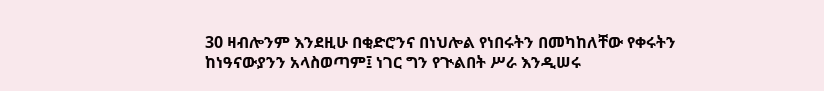30 ዛብሎንም እንደዚሁ በቂድሮንና በነህሎል የነበሩትን በመካከለቸው የቀሩትን ከነዓናውያንን አላስወጣም፤ ነገር ግን የጒልበት ሥራ እንዲሠሩ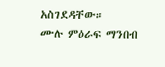አስገደዳቸው።
ሙሉ ምዕራፍ ማንበብ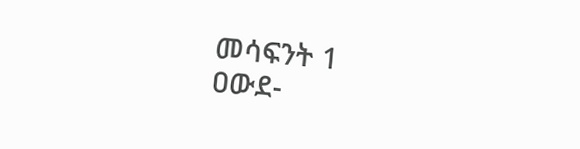መሳፍንት 1
ዐውደ-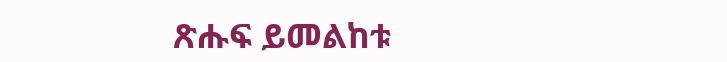ጽሑፍ ይመልከቱ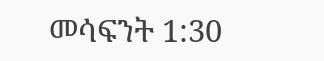መሳፍንት 1:30